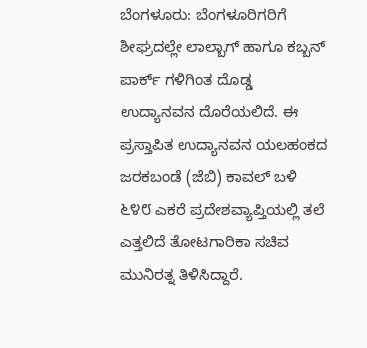ಬೆಂಗಳೂರು: ಬೆಂಗಳೂರಿಗರಿಗೆ ಶೀಘ್ರದಲ್ಲೇ ಲಾಲ್ಬಾಗ್ ಹಾಗೂ ಕಬ್ಬನ್ ಪಾರ್ಕ್ ಗಳಿಗಿಂತ ದೊಡ್ಡ ಉದ್ಯಾನವನ ದೊರೆಯಲಿದೆ. ಈ ಪ್ರಸ್ತಾಪಿತ ಉದ್ಯಾನವನ ಯಲಹಂಕದ ಜರಕಬಂಡೆ (ಜೆಬಿ) ಕಾವಲ್ ಬಳಿ ೬೪೮ ಎಕರೆ ಪ್ರದೇಶವ್ಯಾಪ್ತಿಯಲ್ಲಿ ತಲೆ ಎತ್ತಲಿದೆ ತೋಟಗಾರಿಕಾ ಸಚಿವ ಮುನಿರತ್ನ ತಿಳಿಸಿದ್ದಾರೆ.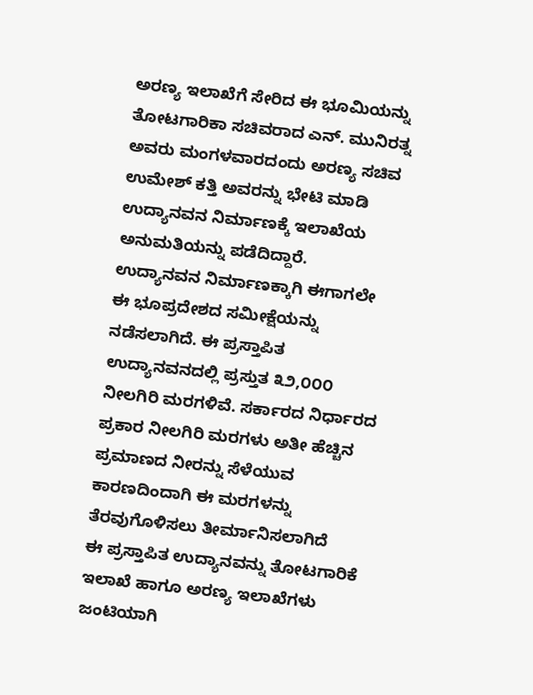ಅರಣ್ಯ ಇಲಾಖೆಗೆ ಸೇರಿದ ಈ ಭೂಮಿಯನ್ನು ತೋಟಗಾರಿಕಾ ಸಚಿವರಾದ ಎನ್. ಮುನಿರತ್ನ ಅವರು ಮಂಗಳವಾರದಂದು ಅರಣ್ಯ ಸಚಿವ ಉಮೇಶ್ ಕತ್ತಿ ಅವರನ್ನು ಭೇಟಿ ಮಾಡಿ ಉದ್ಯಾನವನ ನಿರ್ಮಾಣಕ್ಕೆ ಇಲಾಖೆಯ ಅನುಮತಿಯನ್ನು ಪಡೆದಿದ್ದಾರೆ.
ಉದ್ಯಾನವನ ನಿರ್ಮಾಣಕ್ಕಾಗಿ ಈಗಾಗಲೇ ಈ ಭೂಪ್ರದೇಶದ ಸಮೀಕ್ಷೆಯನ್ನು ನಡೆಸಲಾಗಿದೆ. ಈ ಪ್ರಸ್ತಾಪಿತ ಉದ್ಯಾನವನದಲ್ಲಿ ಪ್ರಸ್ತುತ ೩೨,೦೦೦ ನೀಲಗಿರಿ ಮರಗಳಿವೆ. ಸರ್ಕಾರದ ನಿರ್ಧಾರದ ಪ್ರಕಾರ ನೀಲಗಿರಿ ಮರಗಳು ಅತೀ ಹೆಚ್ಚಿನ ಪ್ರಮಾಣದ ನೀರನ್ನು ಸೆಳೆಯುವ ಕಾರಣದಿಂದಾಗಿ ಈ ಮರಗಳನ್ನು ತೆರವುಗೊಳಿಸಲು ತೀರ್ಮಾನಿಸಲಾಗಿದೆ
ಈ ಪ್ರಸ್ತಾಪಿತ ಉದ್ಯಾನವನ್ನು ತೋಟಗಾರಿಕೆ ಇಲಾಖೆ ಹಾಗೂ ಅರಣ್ಯ ಇಲಾಖೆಗಳು ಜಂಟಿಯಾಗಿ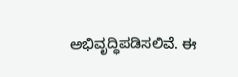ಅಭಿವೃದ್ಧಿಪಡಿಸಲಿವೆ. ಈ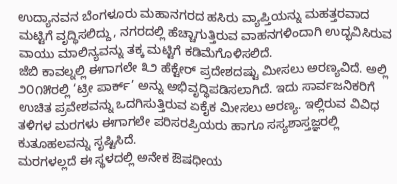ಉದ್ಯಾನವನ ಬೆಂಗಳೂರು ಮಹಾನಗರದ ಹಸಿರು ವ್ಯಾಪ್ತಿಯನ್ನು ಮಹತ್ತರವಾದ ಮಟ್ಟಿಗೆ ವೃದ್ಧಿಸಲಿದ್ದು, ನಗರದಲ್ಲಿ ಹೆಚ್ಚಾಗುತ್ತಿರುವ ವಾಹನಗಳಿಂದಾಗಿ ಉದ್ಭವಿಸಿರುವ ವಾಯು ಮಾಲಿನ್ಯವನ್ನು ತಕ್ಕ ಮಟ್ಟಿಗೆ ಕಡಿಮೆಗೊಳಿಸಲಿದೆ.
ಜೆಬಿ ಕಾವಲ್ನಲ್ಲಿ ಈಗಾಗಲೇ ೩೨ ಹೆಕ್ಟೇರ್ ಪ್ರದೇಶದಷ್ಟು ಮೀಸಲು ಅರಣ್ಯವಿದೆ. ಅಲ್ಲಿ ೨೦೧೫ರಲ್ಲಿ ‘ಟ್ರೀ ಪಾರ್ಕ್’ ಅನ್ನು ಅಭಿವೃದ್ಧಿಪಡಿಸಲಾಗಿದೆ. ಇದು ಸಾರ್ವಜನಿಕರಿಗೆ ಉಚಿತ ಪ್ರವೇಶವನ್ನು ಒದಗಿಸುತ್ತಿರುವ ಏಕೈಕ ಮೀಸಲು ಅರಣ್ಯ. ಇಲ್ಲಿರುವ ವಿವಿಧ ತಳಿಗಳ ಮರಗಳು ಈಗಾಗಲೇ ಪರಿಸರಪ್ರಿಯರು ಹಾಗೂ ಸಸ್ಯಶಾಸ್ತಜ್ಞರಲ್ಲಿ ಕುತೂಹಲವನ್ನು ಸೃಷ್ಟಿಸಿದೆ.
ಮರಗಳಲ್ಲದೆ ಈ ಸ್ಥಳದಲ್ಲಿ ಅನೇಕ ಔಷಧೀಯ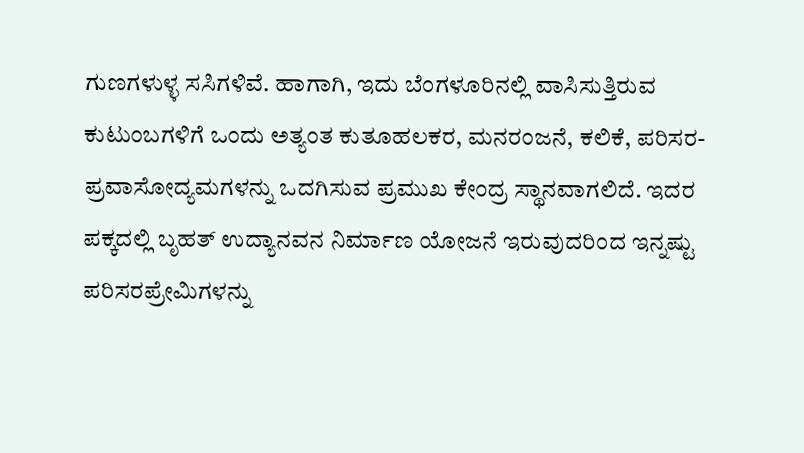ಗುಣಗಳುಳ್ಳ ಸಸಿಗಳಿವೆ. ಹಾಗಾಗಿ, ಇದು ಬೆಂಗಳೂರಿನಲ್ಲಿ ವಾಸಿಸುತ್ತಿರುವ ಕುಟುಂಬಗಳಿಗೆ ಒಂದು ಅತ್ಯಂತ ಕುತೂಹಲಕರ, ಮನರಂಜನೆ, ಕಲಿಕೆ, ಪರಿಸರ-ಪ್ರವಾಸೋದ್ಯಮಗಳನ್ನು ಒದಗಿಸುವ ಪ್ರಮುಖ ಕೇಂದ್ರ ಸ್ಥಾನವಾಗಲಿದೆ. ಇದರ ಪಕ್ಕದಲ್ಲಿ ಬೃಹತ್ ಉದ್ಯಾನವನ ನಿರ್ಮಾಣ ಯೋಜನೆ ಇರುವುದರಿಂದ ಇನ್ನಷ್ಟು ಪರಿಸರಪ್ರೇಮಿಗಳನ್ನು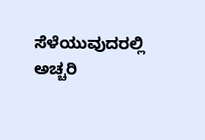ಸೆಳೆಯುವುದರಲ್ಲಿ ಅಚ್ಚರಿ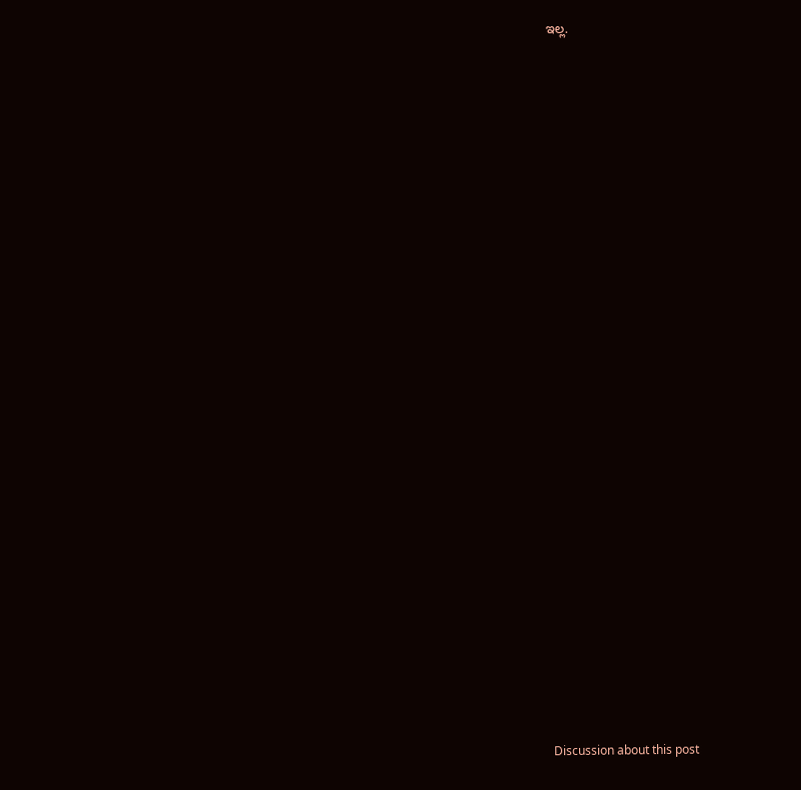ಇಲ್ಲ.

























Discussion about this post